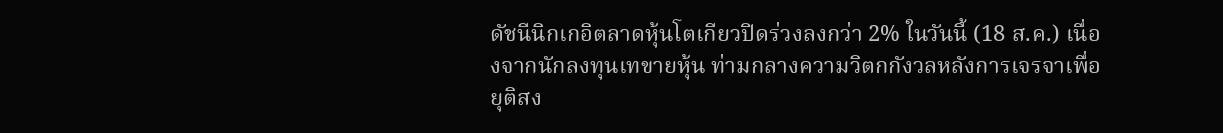ดัชนีนิกเกอิตลาดหุ้นโตเกียวปิดร่วงลงกว่า 2% ในวันนี้ (18 ส.ค.) เนื่องจากนักลงทุนเทขายหุ้น ท่ามกลางความวิตกกังวลหลังการเจรจาเพื่อยุติสง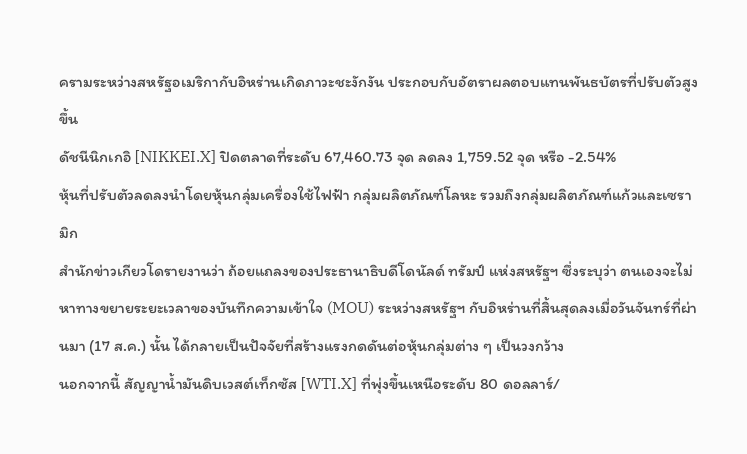ครามระหว่างสหรัฐอเมริกากับอิหร่านเกิดภาวะชะงักงัน ประกอบกับอัตราผลตอบแทนพันธบัตรที่ปรับตัวสูงขึ้น
ดัชนีนิกเกอิ [NIKKEI.X] ปิดตลาดที่ระดับ 67,460.73 จุด ลดลง 1,759.52 จุด หรือ -2.54%
หุ้นที่ปรับตัวลดลงนำโดยหุ้นกลุ่มเครื่องใช้ไฟฟ้า กลุ่มผลิตภัณฑ์โลหะ รวมถึงกลุ่มผลิตภัณฑ์แก้วและเซรามิก
สำนักข่าวเกียวโดรายงานว่า ถ้อยแถลงของประธานาธิบดีโดนัลด์ ทรัมป์ แห่งสหรัฐฯ ซึ่งระบุว่า ตนเองจะไม่หาทางขยายระยะเวลาของบันทึกความเข้าใจ (MOU) ระหว่างสหรัฐฯ กับอิหร่านที่สิ้นสุดลงเมื่อวันจันทร์ที่ผ่านมา (17 ส.ค.) นั้น ได้กลายเป็นปัจจัยที่สร้างแรงกดดันต่อหุ้นกลุ่มต่าง ๆ เป็นวงกว้าง
นอกจากนี้ สัญญาน้ำมันดิบเวสต์เท็กซัส [WTI.X] ที่พุ่งขึ้นเหนือระดับ 80 ดอลลาร์/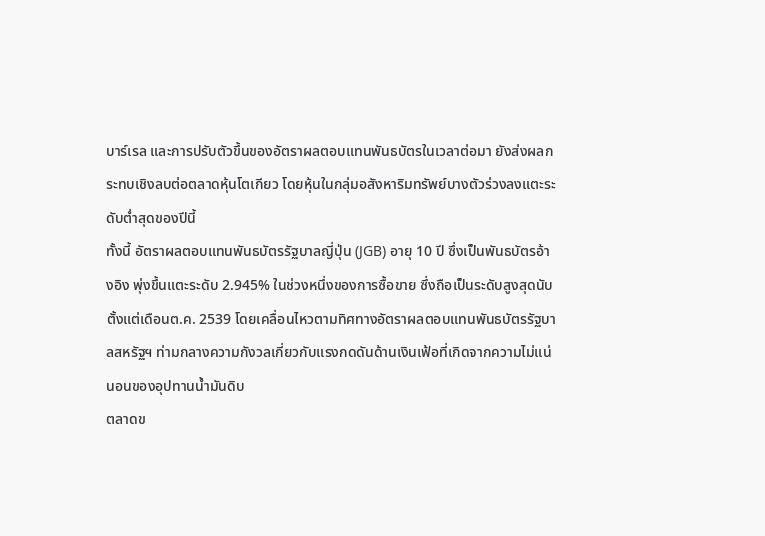บาร์เรล และการปรับตัวขึ้นของอัตราผลตอบแทนพันธบัตรในเวลาต่อมา ยังส่งผลกระทบเชิงลบต่อตลาดหุ้นโตเกียว โดยหุ้นในกลุ่มอสังหาริมทรัพย์บางตัวร่วงลงแตะระดับต่ำสุดของปีนี้
ทั้งนี้ อัตราผลตอบแทนพันธบัตรรัฐบาลญี่ปุ่น (JGB) อายุ 10 ปี ซึ่งเป็นพันธบัตรอ้างอิง พุ่งขึ้นแตะระดับ 2.945% ในช่วงหนึ่งของการซื้อขาย ซึ่งถือเป็นระดับสูงสุดนับตั้งแต่เดือนต.ค. 2539 โดยเคลื่อนไหวตามทิศทางอัตราผลตอบแทนพันธบัตรรัฐบาลสหรัฐฯ ท่ามกลางความกังวลเกี่ยวกับแรงกดดันด้านเงินเฟ้อที่เกิดจากความไม่แน่นอนของอุปทานน้ำมันดิบ
ตลาดข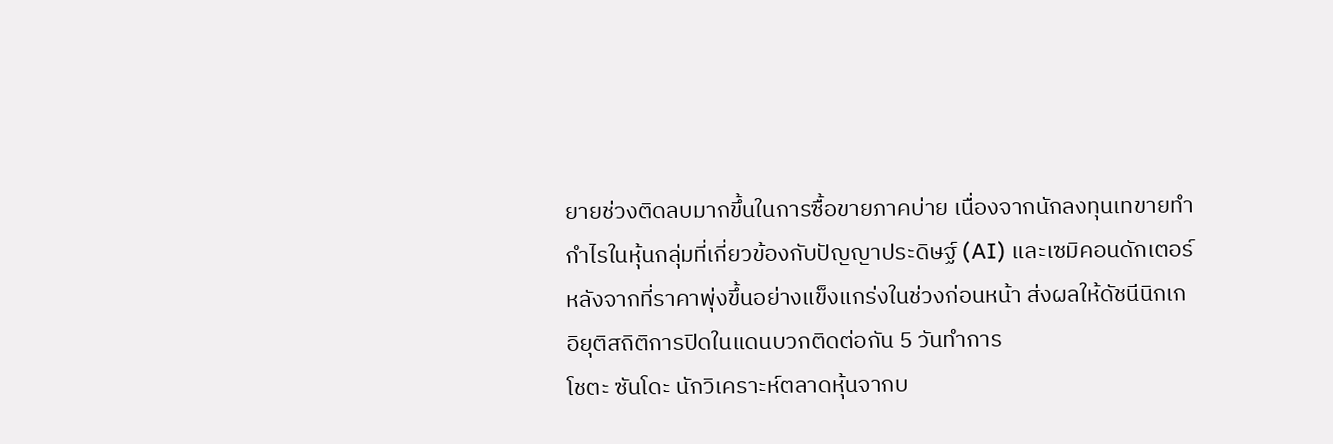ยายช่วงติดลบมากขึ้นในการซื้อขายภาคบ่าย เนื่องจากนักลงทุนเทขายทำกำไรในหุ้นกลุ่มที่เกี่ยวข้องกับปัญญาประดิษฐ์ (AI) และเซมิคอนดักเตอร์ หลังจากที่ราคาพุ่งขึ้นอย่างแข็งแกร่งในช่วงก่อนหน้า ส่งผลให้ดัชนีนิกเกอิยุติสถิติการปิดในแดนบวกติดต่อกัน 5 วันทำการ
โชตะ ซันโดะ นักวิเคราะห์ตลาดหุ้นจากบ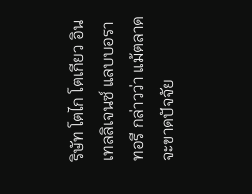ริษัท โตไก โตเกียว อินเทลลิเจนซ์ แลบบอราทอรี กล่าวว่า แม้ตลาดจะขาดปัจจัย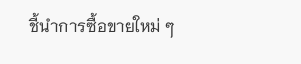ชี้นำการซื้อขายใหม่ ๆ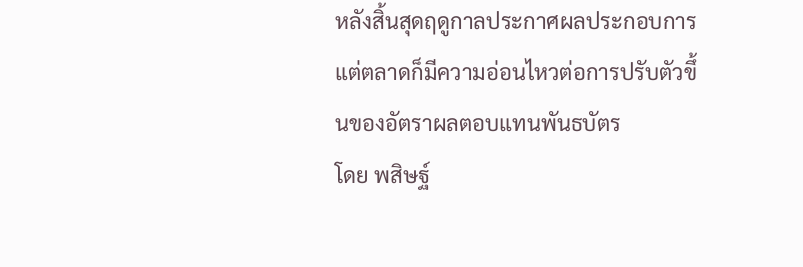หลังสิ้นสุดฤดูกาลประกาศผลประกอบการ แต่ตลาดก็มีความอ่อนไหวต่อการปรับตัวขึ้นของอัตราผลตอบแทนพันธบัตร
โดย พสิษฐ์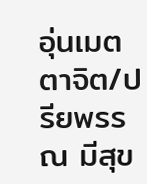อุ่นเมตตาจิต/ปรียพรรณ มีสุข